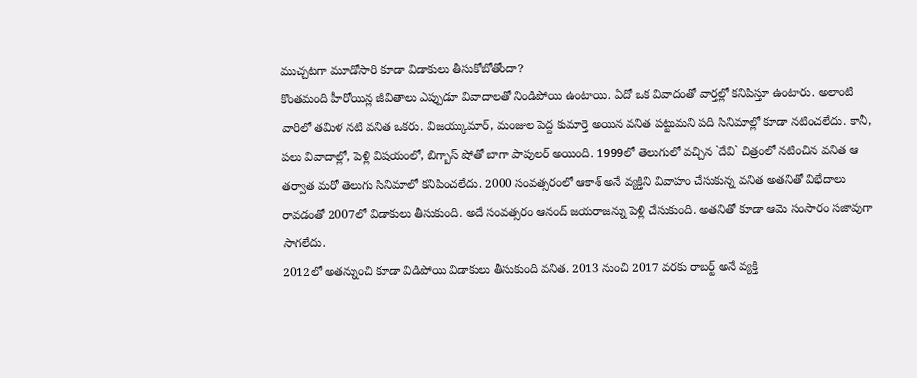ముచ్చటగా మూడోసారి కూడా విడాకులు తీసుకోబోతోందా?
కొంతమంది హీరోయిన్ల జీవితాలు ఎప్పుడూ వివాదాలతో నిండిపోయి ఉంటాయి. ఏదో ఒక వివాదంతో వార్తల్లో కనిపిస్తూ ఉంటారు. అలాంటి వారిలో తమిళ నటి వనిత ఒకరు. విజయ్కుమార్, మంజుల పెద్ద కుమార్తె అయిన వనిత పట్టుమని పది సినిమాల్లో కూడా నటించలేదు. కానీ, పలు వివాదాల్లో, పెళ్లి విషయంలో, బిగ్బాస్ షోతో బాగా పాపులర్ అయింది. 1999లో తెలుగులో వచ్చిన `దేవి` చిత్రంలో నటించిన వనిత ఆ తర్వాత మరో తెలుగు సినిమాలో కనిపించలేదు. 2000 సంవత్సరంలో ఆకాశ్ అనే వ్యక్తిని వివాహం చేసుకున్న వనిత అతనితో విభేదాలు రావడంతో 2007లో విడాకులు తీసుకుంది. అదే సంవత్సరం ఆనంద్ జయరాజన్ను పెళ్లి చేసుకుంది. అతనితో కూడా ఆమె సంసారం సజావుగా సాగలేదు.
2012లో అతన్నుంచి కూడా విడిపోయి విడాకులు తీసుకుంది వనిత. 2013 నుంచి 2017 వరకు రాబర్ట్ అనే వ్యక్తి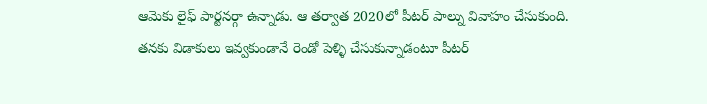ఆమెకు లైఫ్ పార్టనర్గా ఉన్నాడు. ఆ తర్వాత 2020లో పీటర్ పాల్ను వివాహం చేసుకుంది. తనకు విడాకులు ఇవ్వకుండానే రెండో పెళ్ళి చేసుకున్నాడంటూ పీటర్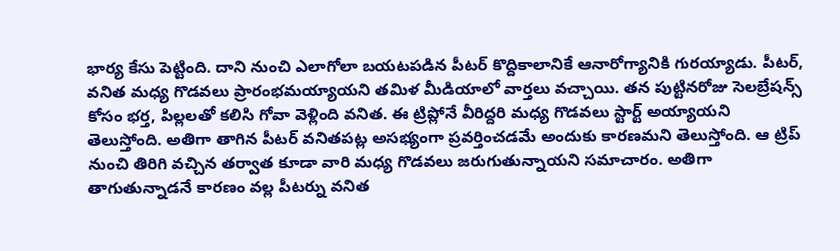భార్య కేసు పెట్టింది. దాని నుంచి ఎలాగోలా బయటపడిన పీటర్ కొద్దికాలానికే ఆనారోగ్యానికి గురయ్యాడు. పీటర్, వనిత మధ్య గొడవలు ప్రారంభమయ్యాయని తమిళ మీడియాలో వార్తలు వచ్చాయి. తన పుట్టినరోజు సెలబ్రేషన్స్ కోసం భర్త, పిల్లలతో కలిసి గోవా వెళ్లింది వనిత. ఈ ట్రిప్లోనే వీరిద్దరి మధ్య గొడవలు స్టార్ట్ అయ్యాయని తెలుస్తోంది. అతిగా తాగిన పీటర్ వనితపట్ల అసభ్యంగా ప్రవర్తించడమే అందుకు కారణమని తెలుస్తోంది. ఆ ట్రిప్ నుంచి తిరిగి వచ్చిన తర్వాత కూడా వారి మధ్య గొడవలు జరుగుతున్నాయని సమాచారం. అతిగా తాగుతున్నాడనే కారణం వల్ల పీటర్ను వనిత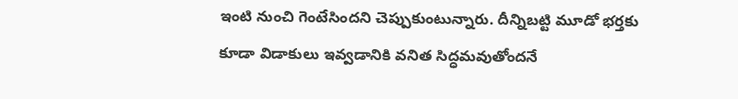ఇంటి నుంచి గెంటేసిందని చెప్పుకుంటున్నారు. దీన్నిబట్టి మూడో భర్తకు కూడా విడాకులు ఇవ్వడానికి వనిత సిద్ధమవుతోందనే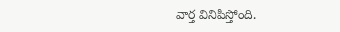వార్త వినిపిస్తోంది.